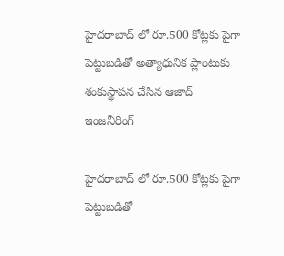హైదరాబాద్ లో రూ.500 కోట్లకు పైగా పెట్టుబడితో అత్యాధునిక ప్లాంటుకు శంకుస్థాపన చేసిన ఆజాద్ ఇంజనీరింగ్

హైదరాబాద్ లో రూ.500 కోట్లకు పైగా పెట్టుబడితో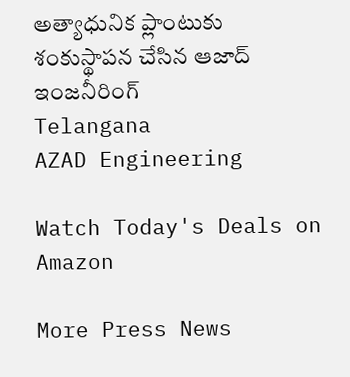అత్యాధునిక ప్లాంటుకు శంకుస్థాపన చేసిన ఆజాద్ ఇంజనీరింగ్
Telangana
AZAD Engineering

Watch Today's Deals on Amazon

More Press News